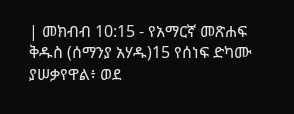| መክብብ 10:15 - የአማርኛ መጽሐፍ ቅዱስ (ሰማንያ አሃዱ)15 የሰነፍ ድካሙ ያሠቃየዋል፥ ወደ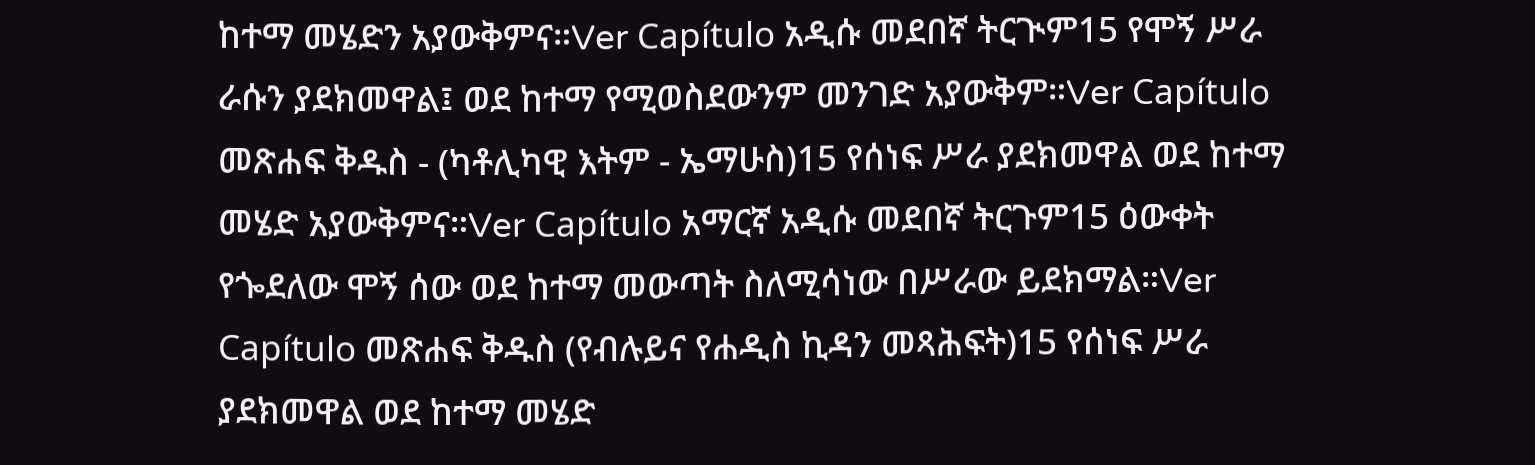ከተማ መሄድን አያውቅምና።Ver Capítulo አዲሱ መደበኛ ትርጒም15 የሞኝ ሥራ ራሱን ያደክመዋል፤ ወደ ከተማ የሚወስደውንም መንገድ አያውቅም።Ver Capítulo መጽሐፍ ቅዱስ - (ካቶሊካዊ እትም - ኤማሁስ)15 የሰነፍ ሥራ ያደክመዋል ወደ ከተማ መሄድ አያውቅምና።Ver Capítulo አማርኛ አዲሱ መደበኛ ትርጉም15 ዕውቀት የጐደለው ሞኝ ሰው ወደ ከተማ መውጣት ስለሚሳነው በሥራው ይደክማል።Ver Capítulo መጽሐፍ ቅዱስ (የብሉይና የሐዲስ ኪዳን መጻሕፍት)15 የሰነፍ ሥራ ያደክመዋል ወደ ከተማ መሄድ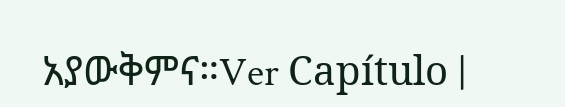አያውቅምና።Ver Capítulo |